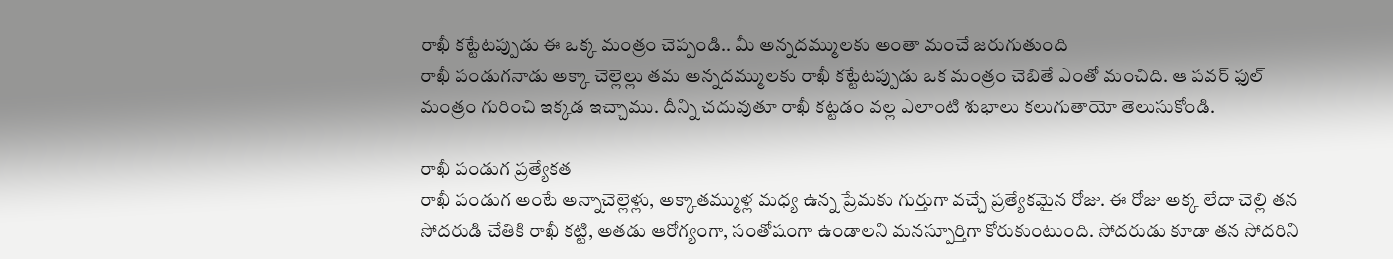రాఖీ కట్టేటప్పుడు ఈ ఒక్క మంత్రం చెప్పండి.. మీ అన్నదమ్ములకు అంతా మంచే జరుగుతుంది
రాఖీ పండుగనాడు అక్కా చెల్లెల్లు తమ అన్నదమ్ములకు రాఖీ కట్టేటప్పుడు ఒక మంత్రం చెబితే ఎంతో మంచిది. ఆ పవర్ ఫుల్ మంత్రం గురించి ఇక్కడ ఇచ్చాము. దీన్ని చదువుతూ రాఖీ కట్టడం వల్ల ఎలాంటి శుభాలు కలుగుతాయో తెలుసుకోండి.

రాఖీ పండుగ ప్రత్యేకత
రాఖీ పండుగ అంటే అన్నాచెల్లెళ్లు, అక్కాతమ్ముళ్ల మధ్య ఉన్న ప్రేమకు గుర్తుగా వచ్చే ప్రత్యేకమైన రోజు. ఈ రోజు అక్క లేదా చెల్లి తన సోదరుడి చేతికి రాఖీ కట్టి, అతడు ఆరోగ్యంగా, సంతోషంగా ఉండాలని మనస్పూర్తిగా కోరుకుంటుంది. సోదరుడు కూడా తన సోదరిని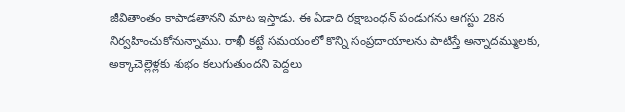జీవితాంతం కాపాడతానని మాట ఇస్తాడు. ఈ ఏడాది రక్షాబంధన్ పండుగను ఆగస్టు 28న నిర్వహించుకోనున్నాము. రాఖీ కట్టే సమయంలో కొన్ని సంప్రదాయాలను పాటిస్తే అన్నాదమ్ములకు, అక్కాచెల్లెళ్లకు శుభం కలుగుతుందని పెద్దలు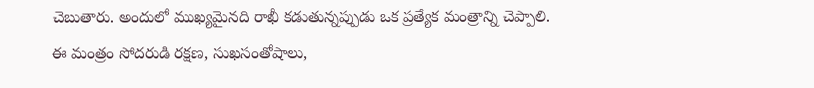చెబుతారు. అందులో ముఖ్యమైనది రాఖీ కడుతున్నప్పుడు ఒక ప్రత్యేక మంత్రాన్ని చెప్పాలి. ఈ మంత్రం సోదరుడి రక్షణ, సుఖసంతోషాలు,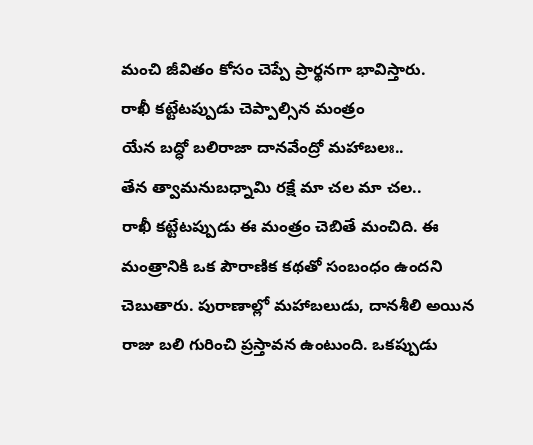మంచి జీవితం కోసం చెప్పే ప్రార్థనగా భావిస్తారు.
రాఖీ కట్టేటప్పుడు చెప్పాల్సిన మంత్రం
యేన బద్ధో బలిరాజా దానవేంద్రో మహాబలః..
తేన త్వామనుబధ్నామి రక్షే మా చల మా చల..
రాఖీ కట్టేటప్పుడు ఈ మంత్రం చెబితే మంచిది. ఈ మంత్రానికి ఒక పౌరాణిక కథతో సంబంధం ఉందని చెబుతారు. పురాణాల్లో మహాబలుడు, దానశీలి అయిన రాజు బలి గురించి ప్రస్తావన ఉంటుంది. ఒకప్పుడు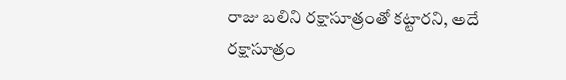రాజు బలిని రక్షాసూత్రంతో కట్టారని, అదే రక్షాసూత్రం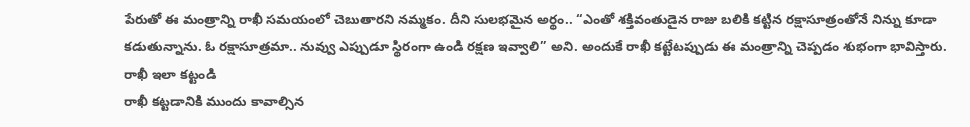పేరుతో ఈ మంత్రాన్ని రాఖీ సమయంలో చెబుతారని నమ్మకం. దీని సులభమైన అర్థం.. “ఎంతో శక్తివంతుడైన రాజు బలికి కట్టిన రక్షాసూత్రంతోనే నిన్ను కూడా కడుతున్నాను. ఓ రక్షాసూత్రమా.. నువ్వు ఎప్పుడూ స్థిరంగా ఉండి రక్షణ ఇవ్వాలి” అని. అందుకే రాఖీ కట్టేటప్పుడు ఈ మంత్రాన్ని చెప్పడం శుభంగా భావిస్తారు.
రాఖీ ఇలా కట్టండి
రాఖీ కట్టడానికి ముందు కావాల్సిన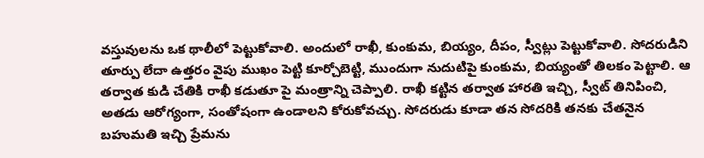వస్తువులను ఒక థాలీలో పెట్టుకోవాలి. అందులో రాఖీ, కుంకుమ, బియ్యం, దీపం, స్వీట్లు పెట్టుకోవాలి. సోదరుడిని తూర్పు లేదా ఉత్తరం వైపు ముఖం పెట్టి కూర్చోబెట్టి, ముందుగా నుదుటిపై కుంకుమ, బియ్యంతో తిలకం పెట్టాలి. ఆ తర్వాత కుడి చేతికి రాఖీ కడుతూ పై మంత్రాన్ని చెప్పాలి. రాఖీ కట్టిన తర్వాత హారతి ఇచ్చి, స్వీట్ తినిపించి, అతడు ఆరోగ్యంగా, సంతోషంగా ఉండాలని కోరుకోవచ్చు. సోదరుడు కూడా తన సోదరికి తనకు చేతనైన బహుమతి ఇచ్చి ప్రేమను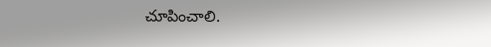చూపించాలి.